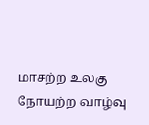மாசற்ற உலகு நோயற்ற வாழ்வு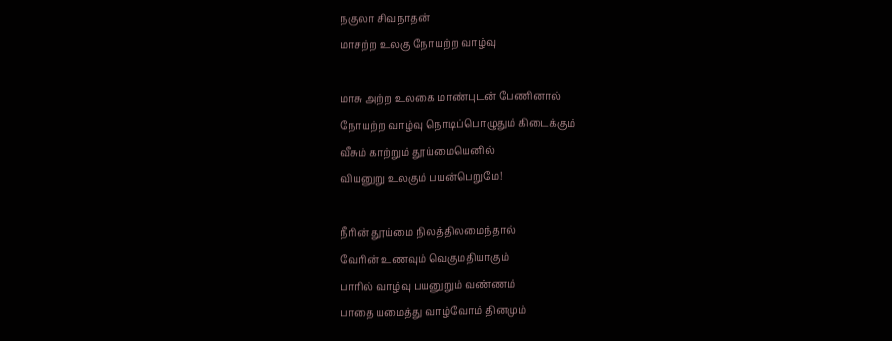நகுலா சிவநாதன்
மாசற்ற உலகு நோயற்ற வாழ்வு

மாசு அற்ற உலகை மாண்புடன் பேணினால்
நோயற்ற வாழ்வு நொடிப்பொழுதும் கிடைக்கும்
வீசும் காற்றும் தூய்மையெனில்
வியனுறு உலகும் பயன்பெறுமே!

நீரின் தூய்மை நிலத்திலமைந்தால்
வேரின் உணவும் வெகுமதியாகும்
பாரில் வாழ்வு பயனுறும் வண்ணம்
பாதை யமைத்து வாழ்வோம் தினமும்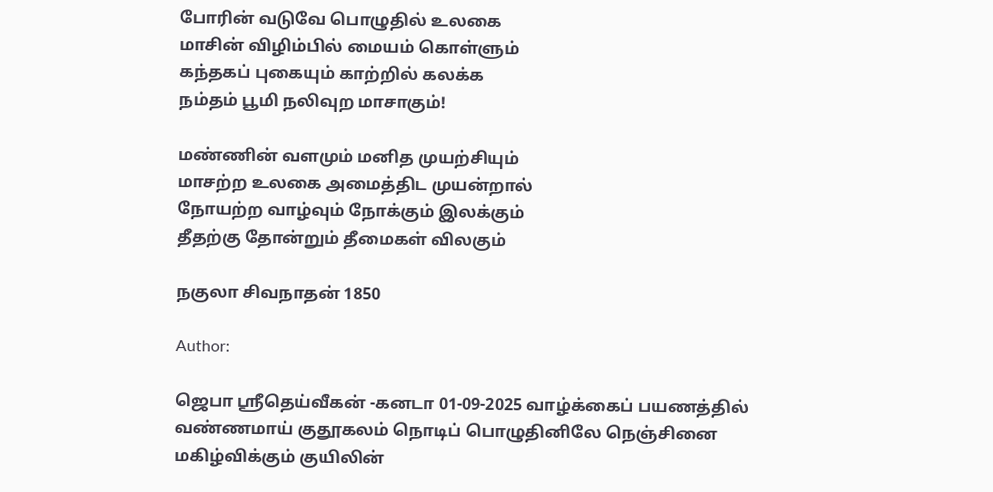போரின் வடுவே பொழுதில் உலகை
மாசின் விழிம்பில் மையம் கொள்ளும்
கந்தகப் புகையும் காற்றில் கலக்க
நம்தம் பூமி நலிவுற மாசாகும்!

மண்ணின் வளமும் மனித முயற்சியும்
மாசற்ற உலகை அமைத்திட முயன்றால்
நோயற்ற வாழ்வும் நோக்கும் இலக்கும்
தீதற்கு தோன்றும் தீமைகள் விலகும்

நகுலா சிவநாதன் 1850

Author:

ஜெபா ஸ்ரீதெய்வீகன் -கனடா 01-09-2025 வாழ்க்கைப் பயணத்தில் வண்ணமாய் குதூகலம் நொடிப் பொழுதினிலே நெஞ்சினை மகிழ்விக்கும் குயிலின்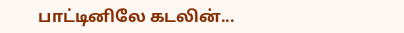பாட்டினிலே கடலின்...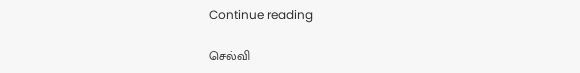Continue reading

செல்வி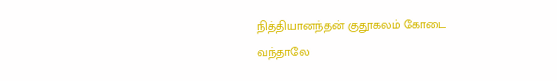நித்தியானந்தன் குதூகலம் கோடை வந்தாலே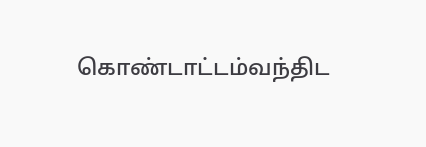கொண்டாட்டம்வந்திட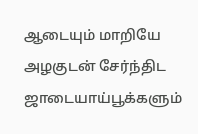ஆடையும் மாறியே அழகுடன் சேர்ந்திட ஜாடையாய்பூக்களும்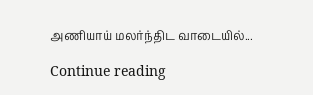அணியாய் மலர்ந்திட வாடையில்...

Continue reading